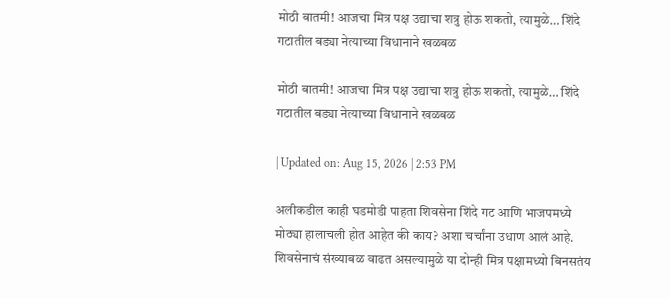मोठी बातमी! आजचा मित्र पक्ष उद्याचा शत्रु होऊ शकतो, त्यामुळे… शिंदे गटातील बड्या नेत्याच्या विधानाने खळबळ

मोठी बातमी! आजचा मित्र पक्ष उद्याचा शत्रु होऊ शकतो, त्यामुळे… शिंदे गटातील बड्या नेत्याच्या विधानाने खळबळ

| Updated on: Aug 15, 2026 | 2:53 PM

अलीकडील काही घडमोडी पाहता शिवसेना शिंदे गट आणि भाजपमध्ये मोठ्या हालाचली होत आहेत की काय? अशा चर्चांना उधाण आलं आहे. शिवसेनाचं संख्याबळ वाढत असल्यामुळे या दोन्ही मित्र पक्षामध्यो बिनसतंय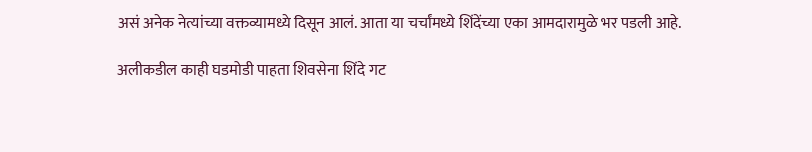असं अनेक नेत्यांच्या वक्तव्यामध्ये दिसून आलं. आता या चर्चांमध्ये शिंदेंच्या एका आमदारामुळे भर पडली आहे.

अलीकडील काही घडमोडी पाहता शिवसेना शिंदे गट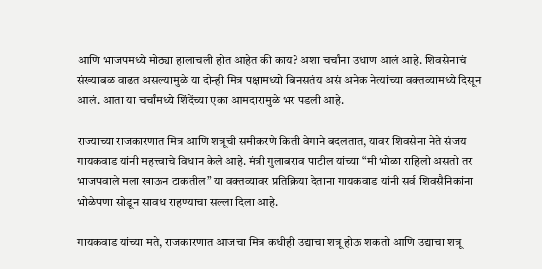आणि भाजपमध्ये मोठ्या हालाचली होत आहेत की काय? अशा चर्चांना उधाण आलं आहे. शिवसेनाचं संख्याबळ वाढत असल्यामुळे या दोन्ही मित्र पक्षामध्यो बिनसतंय असं अनेक नेत्यांच्या वक्तव्यामध्ये दिसून आलं. आता या चर्चांमध्ये शिंदेंच्या एका आमदारामुळे भर पडली आहे.

राज्याच्या राजकारणात मित्र आणि शत्रूची समीकरणे किती वेगाने बदलतात, यावर शिवसेना नेते संजय गायकवाड यांनी महत्त्वाचे विधान केले आहे. मंत्री गुलाबराव पाटील यांच्या “मी भोळा राहिलो असतो तर भाजपवाले मला खाऊन टाकतील” या वक्तव्यावर प्रतिक्रिया देताना गायकवाड यांनी सर्व शिवसैनिकांना भोळेपणा सोडून सावध राहण्याचा सल्ला दिला आहे.

गायकवाड यांच्या मते, राजकारणात आजचा मित्र कधीही उद्याचा शत्रू होऊ शकतो आणि उद्याचा शत्रू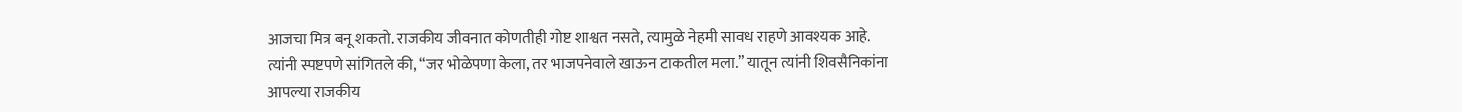आजचा मित्र बनू शकतो. राजकीय जीवनात कोणतीही गोष्ट शाश्वत नसते, त्यामुळे नेहमी सावध राहणे आवश्यक आहे. त्यांनी स्पष्टपणे सांगितले की, “जर भोळेपणा केला, तर भाजपनेवाले खाऊन टाकतील मला.” यातून त्यांनी शिवसैनिकांना आपल्या राजकीय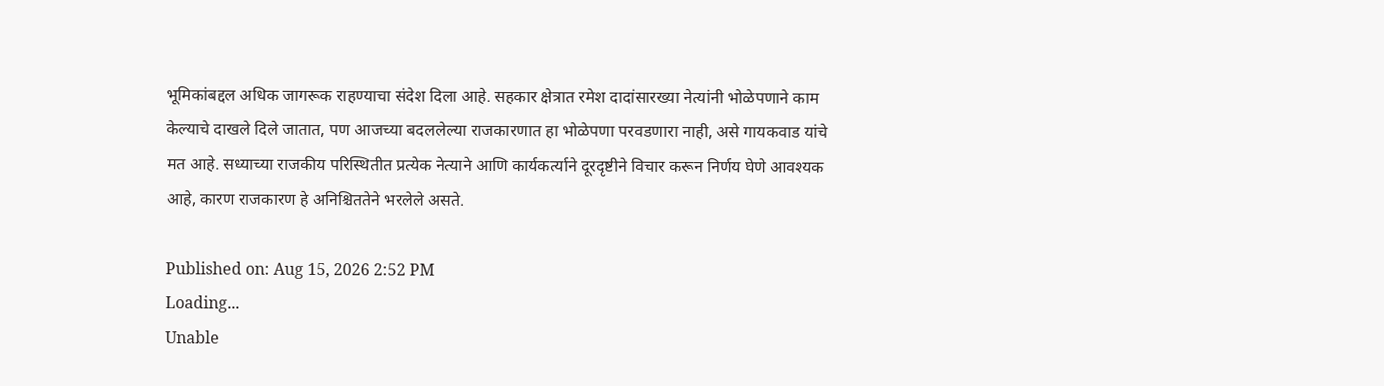भूमिकांबद्दल अधिक जागरूक राहण्याचा संदेश दिला आहे. सहकार क्षेत्रात रमेश दादांसारख्या नेत्यांनी भोळेपणाने काम केल्याचे दाखले दिले जातात, पण आजच्या बदललेल्या राजकारणात हा भोळेपणा परवडणारा नाही, असे गायकवाड यांचे मत आहे. सध्याच्या राजकीय परिस्थितीत प्रत्येक नेत्याने आणि कार्यकर्त्याने दूरदृष्टीने विचार करून निर्णय घेणे आवश्यक आहे, कारण राजकारण हे अनिश्चिततेने भरलेले असते.

Published on: Aug 15, 2026 2:52 PM
Loading...
Unable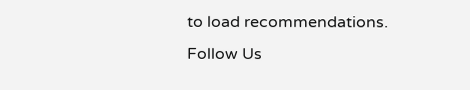to load recommendations.
Follow Us